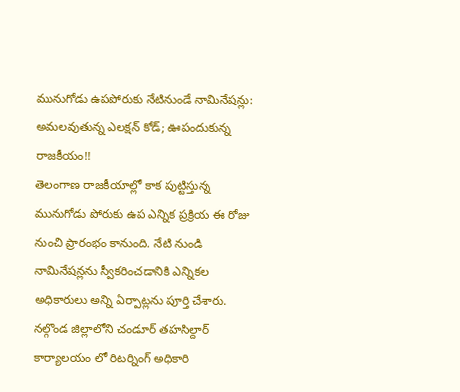మునుగోడు ఉపపోరుకు నేటినుండే నామినేషన్లు: అమలవుతున్న ఎలక్షన్ కోడ్; ఊపందుకున్న రాజకీయం!!
తెలంగాణ రాజకీయాల్లో కాక పుట్టిస్తున్న మునుగోడు పోరుకు ఉప ఎన్నిక ప్రక్రియ ఈ రోజు నుంచి ప్రారంభం కానుంది. నేటి నుండి నామినేషన్లను స్వీకరించడానికి ఎన్నికల అధికారులు అన్ని ఏర్పాట్లను పూర్తి చేశారు. నల్గొండ జిల్లాలోని చండూర్ తహసిల్దార్ కార్యాలయం లో రిటర్నింగ్ అధికారి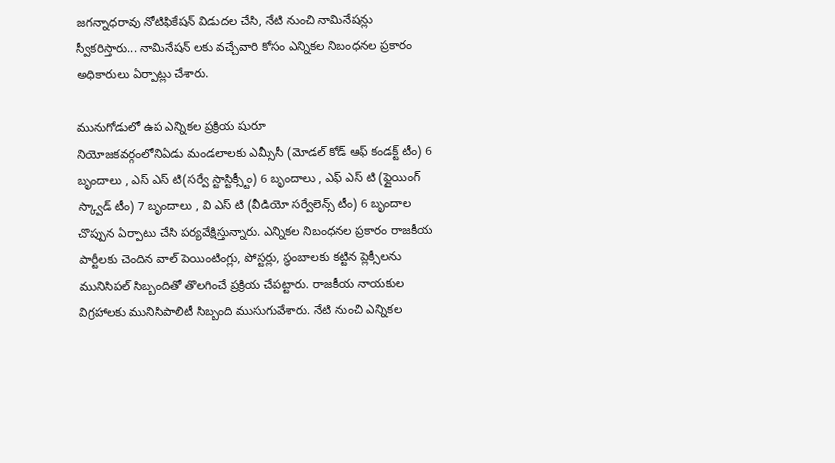జగన్నాధరావు నోటిఫికేషన్ విడుదల చేసి, నేటి నుంచి నామినేషన్లు స్వీకరిస్తారు... నామినేషన్ లకు వచ్చేవారి కోసం ఎన్నికల నిబంధనల ప్రకారం అధికారులు ఏర్పాట్లు చేశారు.

మునుగోడులో ఉప ఎన్నికల ప్రక్రియ షురూ
నియోజకవర్గంలోనిఏడు మండలాలకు ఎమ్సీసీ (మోడల్ కోడ్ ఆఫ్ కండక్ట్ టీం) 6 బృందాలు , ఎస్ ఎస్ టి(సర్వే స్టాస్టిక్స్టీం) 6 బృందాలు , ఎఫ్ ఎస్ టి (ఫ్లైయింగ్ స్క్వాడ్ టీం) 7 బృందాలు , వి ఎస్ టి (వీడియో సర్వేలెన్స్ టీం) 6 బృందాల చొప్పున ఏర్పాటు చేసి పర్యవేక్షిస్తున్నారు. ఎన్నికల నిబంధనల ప్రకారం రాజకీయ పార్టీలకు చెందిన వాల్ పెయింటింగ్లు, పోస్టర్లు, స్థంబాలకు కట్టిన ప్లెక్సీలను మునిసిపల్ సిబ్బందితో తొలగించే ప్రక్రియ చేపట్టారు. రాజకీయ నాయకుల విగ్రహాలకు మునిసిపాలిటీ సిబ్బంది ముసుగువేశారు. నేటి నుంచి ఎన్నికల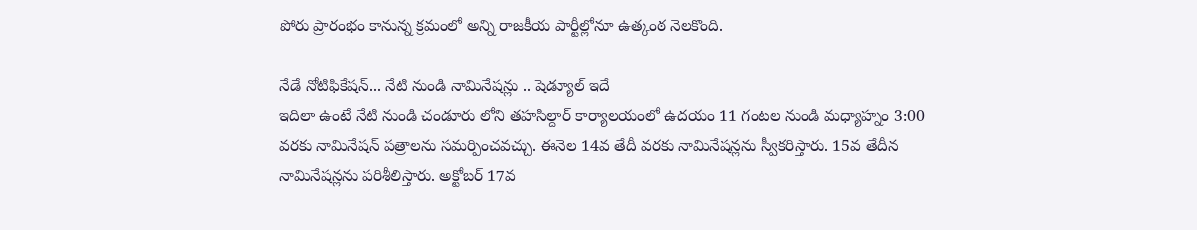పోరు ప్రారంభం కానున్న క్రమంలో అన్ని రాజకీయ పార్టీల్లోనూ ఉత్కంఠ నెలకొంది.

నేడే నోటిఫికేషన్... నేటి నుండి నామినేషన్లు .. షెడ్యూల్ ఇదే
ఇదిలా ఉంటే నేటి నుండి చండూరు లోని తహసిల్దార్ కార్యాలయంలో ఉదయం 11 గంటల నుండి మధ్యాహ్నం 3:00 వరకు నామినేషన్ పత్రాలను సమర్పించవచ్చు. ఈనెల 14వ తేదీ వరకు నామినేషన్లను స్వీకరిస్తారు. 15వ తేదీన నామినేషన్లను పరిశీలిస్తారు. అక్టోబర్ 17వ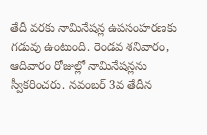తేదీ వరకు నామినేషన్ల ఉపసంహరణకు గడువు ఉంటుంది. రెండవ శనివారం, ఆదివారం రోజుల్లో నామినేషన్లను స్వీకరించరు. నవంబర్ 3వ తేదీన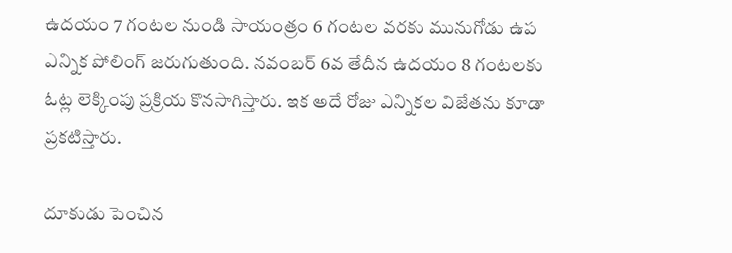ఉదయం 7 గంటల నుండి సాయంత్రం 6 గంటల వరకు మునుగోడు ఉప ఎన్నిక పోలింగ్ జరుగుతుంది. నవంబర్ 6వ తేదీన ఉదయం 8 గంటలకు ఓట్ల లెక్కింపు ప్రక్రియ కొనసాగిస్తారు. ఇక అదే రోజు ఎన్నికల విజేతను కూడా ప్రకటిస్తారు.

దూకుడు పెంచిన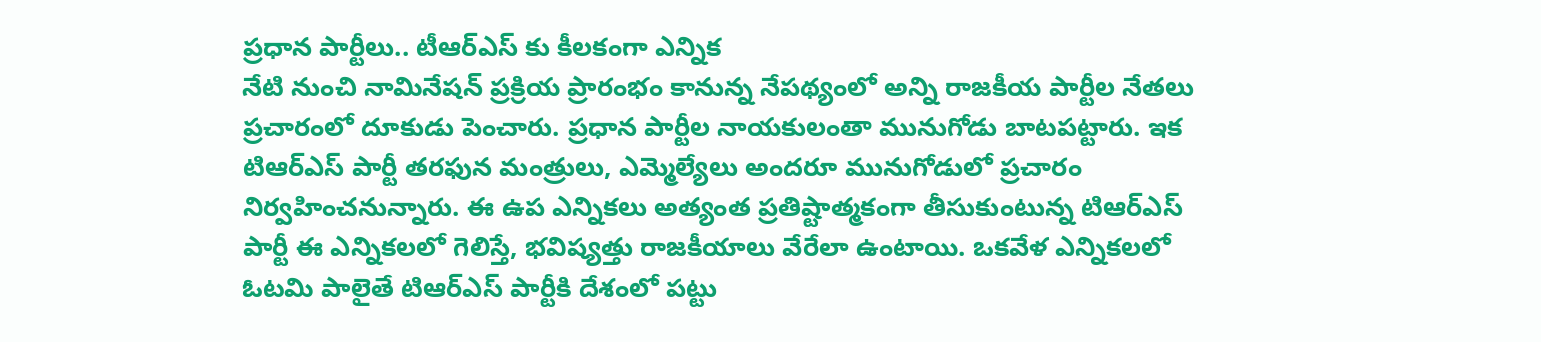ప్రధాన పార్టీలు.. టీఆర్ఎస్ కు కీలకంగా ఎన్నిక
నేటి నుంచి నామినేషన్ ప్రక్రియ ప్రారంభం కానున్న నేపథ్యంలో అన్ని రాజకీయ పార్టీల నేతలు ప్రచారంలో దూకుడు పెంచారు. ప్రధాన పార్టీల నాయకులంతా మునుగోడు బాటపట్టారు. ఇక టిఆర్ఎస్ పార్టీ తరఫున మంత్రులు, ఎమ్మెల్యేలు అందరూ మునుగోడులో ప్రచారం నిర్వహించనున్నారు. ఈ ఉప ఎన్నికలు అత్యంత ప్రతిష్టాత్మకంగా తీసుకుంటున్న టిఆర్ఎస్ పార్టీ ఈ ఎన్నికలలో గెలిస్తే, భవిష్యత్తు రాజకీయాలు వేరేలా ఉంటాయి. ఒకవేళ ఎన్నికలలో ఓటమి పాలైతే టిఆర్ఎస్ పార్టీకి దేశంలో పట్టు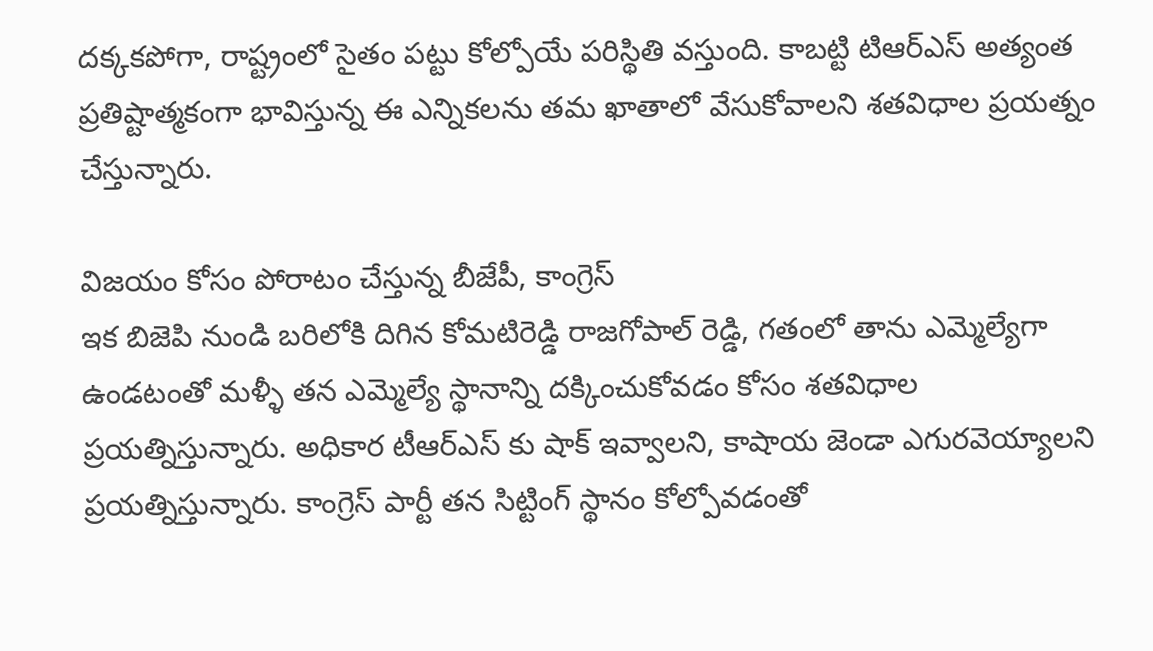దక్కకపోగా, రాష్ట్రంలో సైతం పట్టు కోల్పోయే పరిస్థితి వస్తుంది. కాబట్టి టిఆర్ఎస్ అత్యంత ప్రతిష్టాత్మకంగా భావిస్తున్న ఈ ఎన్నికలను తమ ఖాతాలో వేసుకోవాలని శతవిధాల ప్రయత్నం చేస్తున్నారు.

విజయం కోసం పోరాటం చేస్తున్న బీజేపీ, కాంగ్రెస్
ఇక బిజెపి నుండి బరిలోకి దిగిన కోమటిరెడ్డి రాజగోపాల్ రెడ్డి, గతంలో తాను ఎమ్మెల్యేగా ఉండటంతో మళ్ళీ తన ఎమ్మెల్యే స్థానాన్ని దక్కించుకోవడం కోసం శతవిధాల ప్రయత్నిస్తున్నారు. అధికార టీఆర్ఎస్ కు షాక్ ఇవ్వాలని, కాషాయ జెండా ఎగురవెయ్యాలని ప్రయత్నిస్తున్నారు. కాంగ్రెస్ పార్టీ తన సిట్టింగ్ స్థానం కోల్పోవడంతో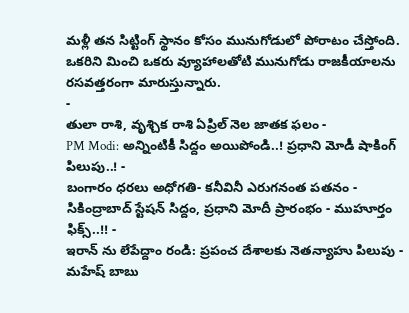మళ్లీ తన సిట్టింగ్ స్థానం కోసం మునుగోడులో పోరాటం చేస్తోంది. ఒకరిని మించి ఒకరు వ్యూహాలతోటి మునుగోడు రాజకీయాలను రసవత్తరంగా మారుస్తున్నారు.
-
తులా రాశి, వృశ్చిక రాశి ఏప్రిల్ నెల జాతక ఫలం -
PM Modi: అన్నింటికీ సిద్దం అయిపోండి..! ప్రధాని మోడీ షాకింగ్ పిలుపు..! -
బంగారం ధరలు అధోగతి- కనీవినీ ఎరుగనంత పతనం -
సికింద్రాబాద్ స్టేషన్ సిద్దం, ప్రధాని మోదీ ప్రారంభం - ముహూర్తం ఫిక్స్..!! -
ఇరాన్ ను లేపేద్దాం రండి: ప్రపంచ దేశాలకు నెతన్యాహు పిలుపు -
మహేష్ బాబు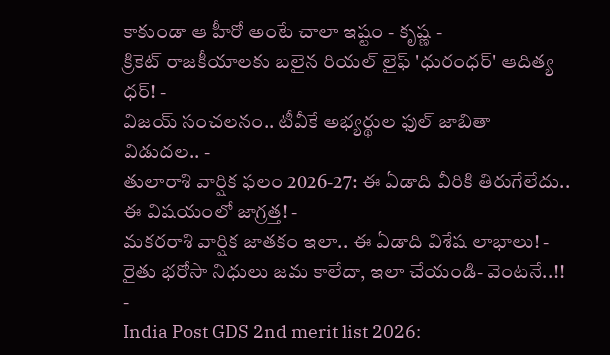కాకుండా ఆ హీరో అంటే చాలా ఇష్టం - కృష్ణ -
క్రికెట్ రాజకీయాలకు బలైన రియల్ లైఫ్ 'ధురంధర్' ఆదిత్య ధర్! -
విజయ్ సంచలనం.. టీవీకే అభ్యర్థుల ఫుల్ జాబితా విడుదల.. -
తులారాశి వార్షిక ఫలం 2026-27: ఈ ఏడాది వీరికి తిరుగేలేదు.. ఈ విషయంలో జాగ్రత్త! -
మకరరాశి వార్షిక జాతకం ఇలా.. ఈ ఏడాది విశేష లాభాలు! -
రైతు భరోసా నిధులు జమ కాలేదా, ఇలా చేయండి- వెంటనే..!! -
India Post GDS 2nd merit list 2026: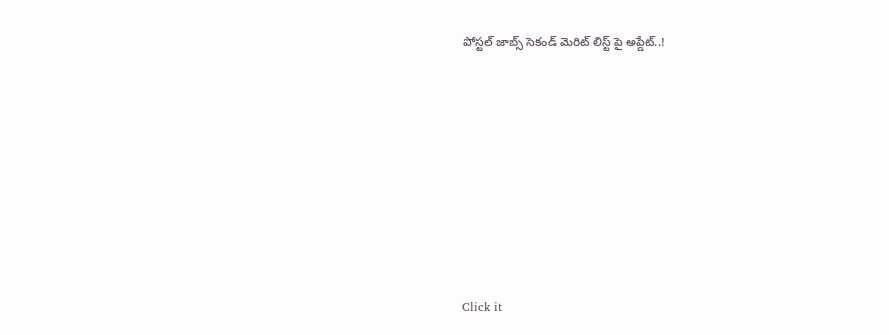పోస్టల్ జాబ్స్ సెకండ్ మెరిట్ లిస్ట్ పై అప్డేట్..!












Click it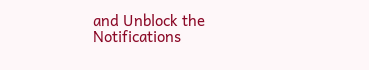and Unblock the Notifications